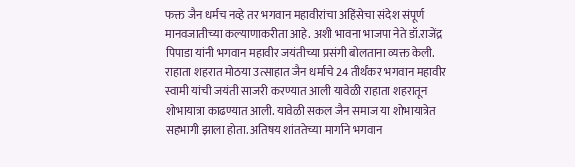फक्त जैन धर्मच नव्हे तर भगवान महावीरांचा अहिंसेचा संदेश संपूर्ण मानवजातीच्या कल्याणाकरीता आहे. अशी भावना भाजपा नेते डॉ.राजेंद्र पिपाडा यांनी भगवान महावीर जयंतीच्या प्रसंगी बोलताना व्यक्त केली.
राहाता शहरात मोठया उत्साहात जैन धर्माचे 24 तीर्थंकर भगवान महावीर स्वामी यांची जयंती साजरी करण्यात आली यावेळी राहाता शहरातून शोभायात्रा काढण्यात आली. यावेळी सकल जैन समाज या शोभायात्रेत सहभागी झाला होता. अतिषय शांततेच्या मार्गाने भगवान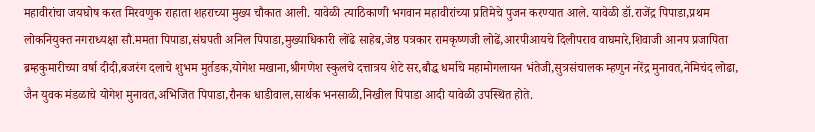महावीरांचा जयघोष करत मिरवणुक राहाता शहराच्या मुख्य चौकात आली. यावेळी त्याठिकाणी भगवान महावीरांच्या प्रतिमेचे पुजन करण्यात आले. यावेळी डॉ.राजेंद्र पिपाडा,प्रथम लोकनियुक्त नगराध्यक्षा सौ.ममता पिपाडा,संघपती अनिल पिपाडा,मुख्याधिकारी लोंढे साहेब,जेष्ठ पत्रकार रामकृष्णजी लोढें,आरपीआयचे दिलीपराव वाघमारे,शिवाजी आनप प्रजापिता ब्रम्हकुमारीच्या वर्षा दीदी,बजरंग दलाचे शुभम मुर्तडक,योगेश मखाना,श्रीगणेश स्कुलचे दत्तात्रय शेटे सर,बौद्ध धर्माचे महामोगलायन भंतेजी,सुत्रसंचालक म्हणुन नरेंद्र मुनावत,नेमिचंद लोढा, जैन युवक मंडळाचे योगेश मुनावत,अभिजित पिपाडा,रौनक धाडीवाल,सार्थक भनसाळी,निखील पिपाडा आदी यावेळी उपस्थित होते.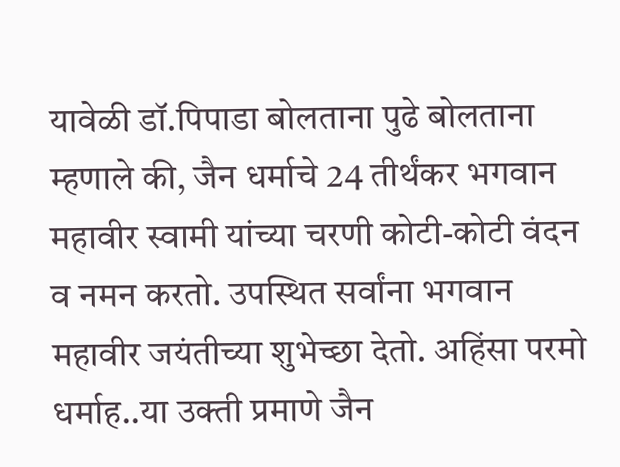यावेळी डॉ.पिपाडा बोलताना पुढे बोलताना म्हणाले की, जैन धर्माचे 24 तीर्थंकर भगवान महावीर स्वामी यांच्या चरणी कोटी-कोटी वंदन व नमन करतो. उपस्थित सर्वांना भगवान महावीर जयंतीच्या शुभेच्छा देतो. अहिंसा परमो धर्माह..या उक्ती प्रमाणे जैन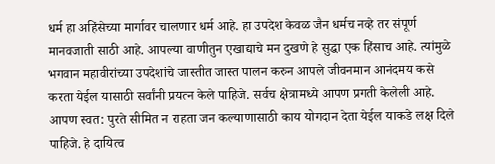धर्म हा अहिंसेच्या मार्गावर चालणार धर्म आहे. हा उपदेश केवळ जैन धर्मच नव्हे तर संपूर्ण मानवजाती साठी आहे. आपल्या वाणीतुन एखाद्याचे मन दुखणे हे सुद्धा एक हिंसाच आहे. त्यांमुळे भगवान महावीरांच्या उपदेशांचे जास्तीत जास्त पालन करुन आपले जीवनमान आनंदमय कसे करता येईल यासाठी सर्वांनी प्रयत्न केले पाहिजे. सर्वच क्षेत्रामध्ये आपण प्रगती केलेली आहे. आपण स्वत: पुरते सीमित न राहता जन कल्याणासाठी काय योगदान देता येईल याकडे लक्ष दिले पाहिजे. हे दायित्व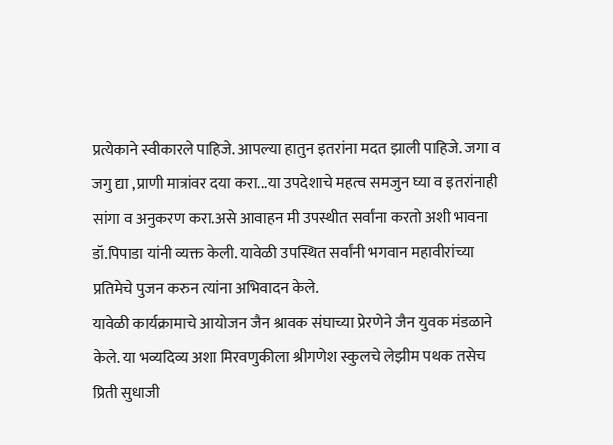प्रत्येकाने स्वीकारले पाहिजे. आपल्या हातुन इतरांना मदत झाली पाहिजे. जगा व जगु द्या ,प्राणी मात्रांवर दया करा...या उपदेशाचे महत्व समजुन घ्या व इतरांनाही सांगा व अनुकरण करा.असे आवाहन मी उपस्थीत सर्वांना करतो अशी भावना डॉ.पिपाडा यांनी व्यक्त केली. यावेळी उपस्थित सर्वांनी भगवान महावीरांच्या प्रतिमेचे पुजन करुन त्यांना अभिवादन केले.
यावेळी कार्यक्रामाचे आयोजन जैन श्रावक संघाच्या प्रेरणेने जैन युवक मंडळाने केले. या भव्यदिव्य अशा मिरवणुकीला श्रीगणेश स्कुलचे लेझीम पथक तसेच प्रिती सुधाजी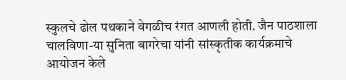स्कुलचे ढोल पथकाने वेगळीच रंगत आणली होती. जैन पाठशाला चालविणा-या सुनिता बागरेचा यांनी सांस्कृतीक कार्यक्रमाचे आयोजन केले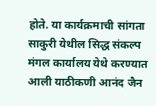होते. या कार्यक्रमाची सांगता साकुरी येथील सिद्ध संकल्प मंगल कार्यालय येथे करण्यात आली याठीकणी आनंद जैन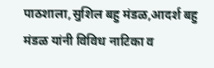पाठशाला,सुशिल बहु मंडळ,आदर्श बहु मंडळ यांनी विविध नाटिका व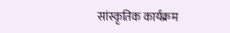सांस्कृतिक कार्यक्रम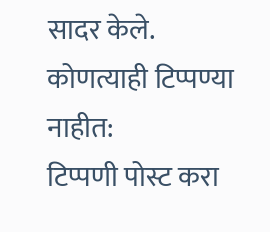सादर केले.
कोणत्याही टिप्पण्या नाहीत:
टिप्पणी पोस्ट करा